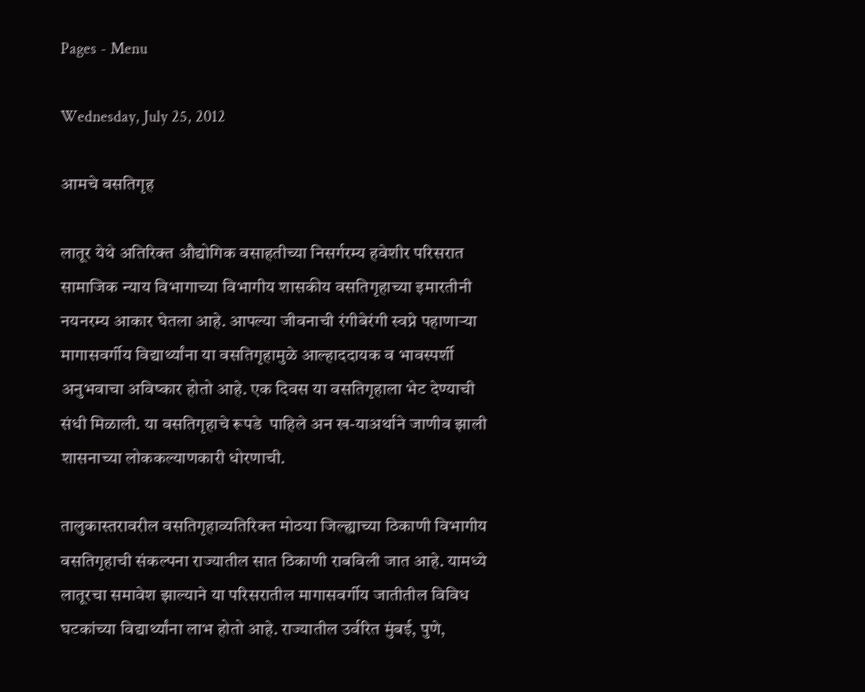Pages - Menu

Wednesday, July 25, 2012

आमचे वसतिगृह

लातूर येथे अतिरिक्त औद्योगिक वसाहतीच्या निसर्गरम्य हवेशीर परिसरात सामाजिक न्याय विभागाच्या विभागीय शासकीय वसतिगृहाच्या इमारतीनी नयनरम्य आकार घेतला आहे. आपल्या जीवनाची रंगीबेरंगी स्वप्ने पहाणाऱ्या मागासवर्गीय विद्यार्थ्यांना या वसतिगृहामुळे आल्हाददायक व भावस्पर्शी अनुभवाचा अविष्कार होतो आहे. एक दिवस या वसतिगृहाला भेट देण्याची संधी मिळाली. या वसतिगृहाचे रूपडे ‍ पाहिले अन ख-याअर्थाने जाणीव झाली शासनाच्या लोककल्याणकारी धोरणाची.

तालुकास्तरावरील वसतिगृहाव्यतिरिक्त मोठया जिल्ह्याच्या ठिकाणी विभागीय वसतिगृहाची संकल्पना राज्यातील सात ठिकाणी राबविली जात आहे. यामध्ये लातूरचा समावेश झाल्याने या परिसरातील मागासवर्गीय जातीतील विविध घटकांच्या विद्यार्थ्यांना लाभ होतो आहे. राज्यातील उर्वरित मुंबई, पुणे,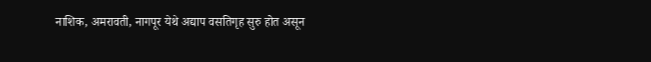नाशिक, अमरावती, नागपूर येथे अद्याप वसतिगृह सुरु होत असून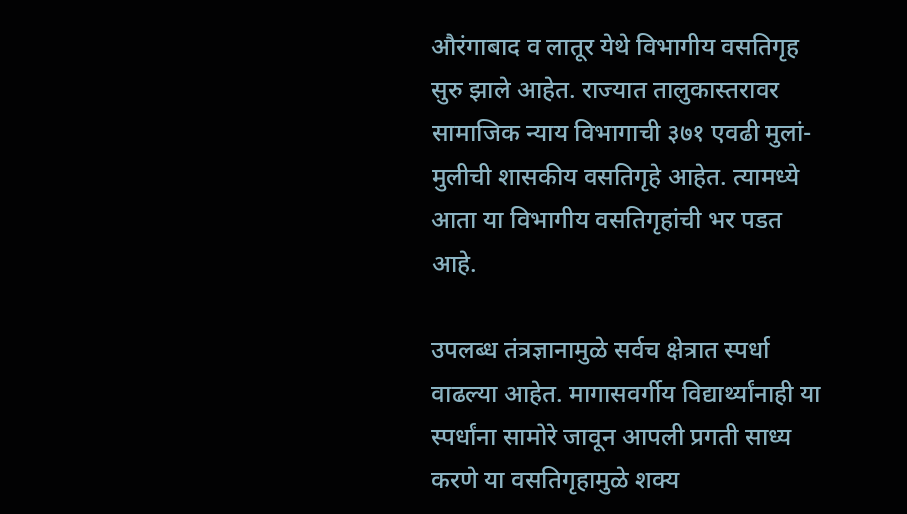औरंगाबाद व लातूर येथे विभागीय वसतिगृह सुरु झाले आहेत. राज्यात तालुकास्तरावर सामाजिक न्याय विभागाची ३७१ एवढी मुलां-मुलीची शासकीय वसतिगृहे आहेत. त्यामध्ये आता या विभागीय वसतिगृहांची भर पडत आहे.

उपलब्ध तंत्रज्ञानामुळे सर्वच क्षेत्रात स्पर्धा वाढल्या आहेत. मागासवर्गीय विद्यार्थ्यांनाही या स्पर्धांना सामोरे जावून आपली प्रगती साध्य करणे या वसतिगृहामुळे शक्य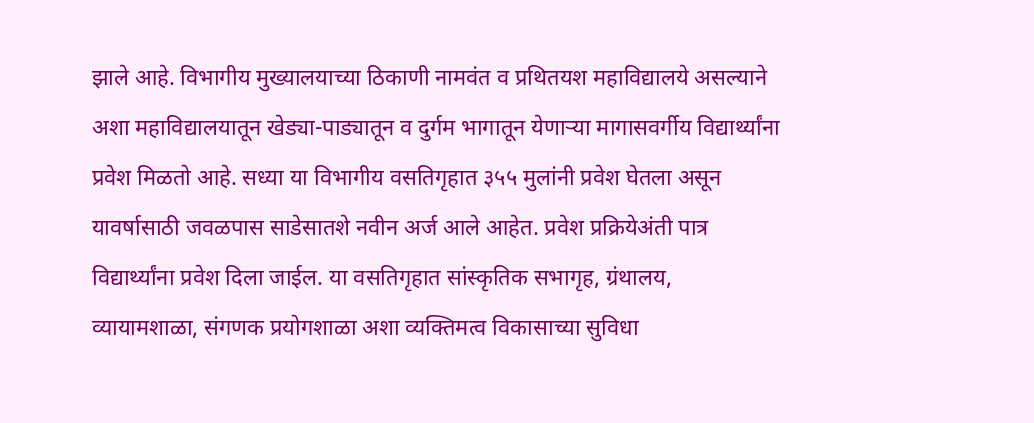झाले आहे. विभागीय मुख्यालयाच्या ठिकाणी नामवंत व प्रथितयश महाविद्यालये असल्याने अशा महाविद्यालयातून खेड्या-पाड्यातून व दुर्गम भागातून येणाऱ्या मागासवर्गीय विद्यार्थ्यांना प्रवेश मिळतो आहे. सध्या या विभागीय वसतिगृहात ३५५ मुलांनी प्रवेश घेतला असून यावर्षासाठी जवळपास साडेसातशे नवीन अर्ज आले आहेत. प्रवेश प्रक्रियेअंती पात्र विद्यार्थ्यांना प्रवेश दिला जाईल. या वसतिगृहात सांस्कृतिक सभागृह, ग्रंथालय, व्यायामशाळा, संगणक प्रयोगशाळा अशा व्यक्तिमत्व विकासाच्या सुविधा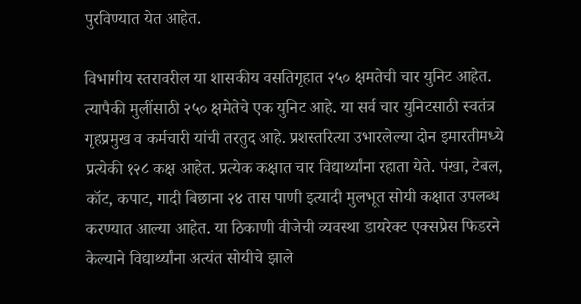पुरविण्यात येत आहेत.

विभागीय स्तरावरील या शासकीय वसतिगृहात २५० क्षमतेची चार युनिट आहेत. त्यापैकी मुलींसाठी २५० क्षमेतेचे एक युनिट आहे. या सर्व चार युनिटसाठी स्वतंत्र गृहप्रमुख व कर्मचारी यांची तरतुद आहे. प्रशस्तरित्या उभारलेल्या दोन इमारतीमध्ये प्रत्येकी १२८ कक्ष आहेत. प्रत्येक कक्षात चार विद्यार्थ्यांना रहाता येते. पंखा, टेबल, कॉट, कपाट, गादी बिछाना २४ तास पाणी इत्यादी मुलभूत सोयी कक्षात उपलब्ध करण्यात आल्या आहेत. या ठिकाणी वीजेची व्यवस्था डायरेक्ट एक्सप्रेस फिडरने केल्याने विद्यार्थ्यांना अत्यंत सोयीचे झाले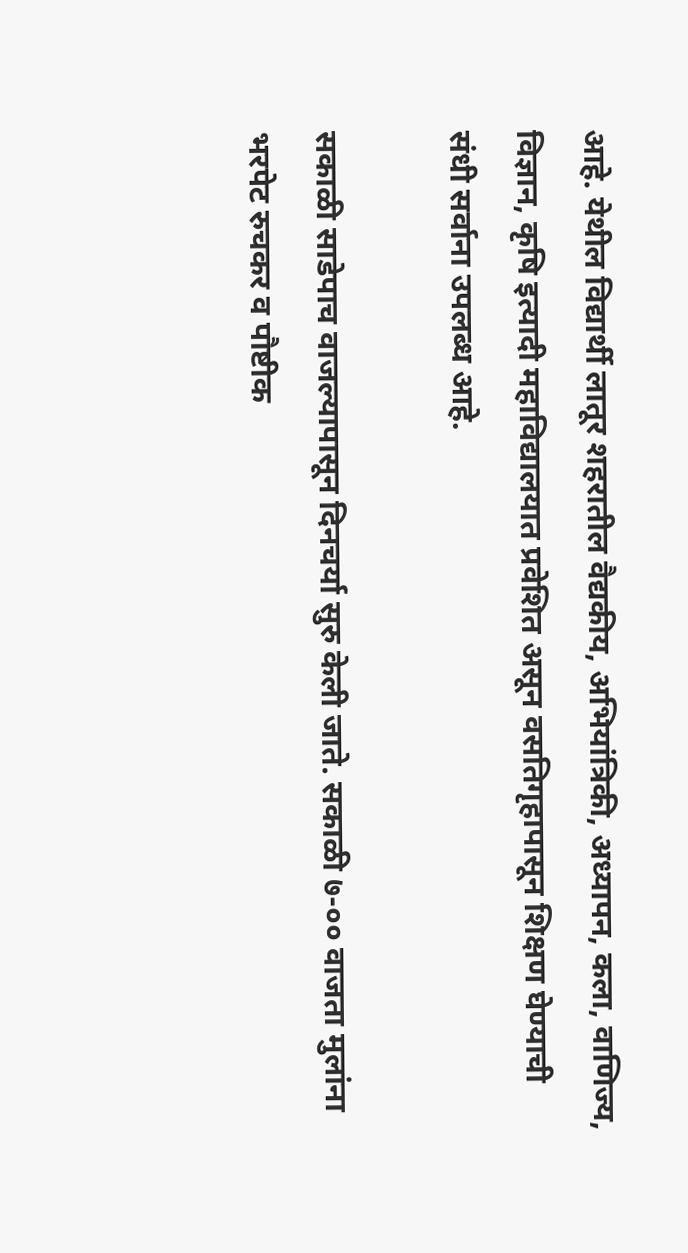आहे. येथील विद्यार्थी लातूर शहरातील वैद्यकीय, अभियांत्रिकी, अध्यापन, कला, वाणिज्य, विज्ञान, कृषि इत्यादी महाविद्यालयात प्रवेशित असून वसतिगृहापासून शिक्षण घेण्याची संधी सर्वाना उपलब्ध आहे.

सकाळी साडेपाच वाजल्यापासून दिनचर्या सुरु केली जाते. सकाळी ७-०० वाजता मुलांना भरपेट रुचकर व पौष्टीक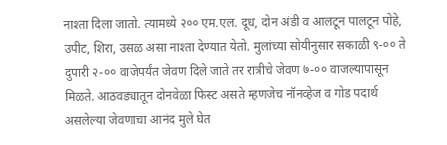नाश्ता दिला जातो. त्यामध्ये २०० एम.एल. दूध, दोन अंडी व आलटून पालटून पोहे, उपीट, शिरा, उसळ असा नाश्ता देण्यात येतो. मुलांच्या सोयीनुसार सकाळी ९-०० ते दुपारी २-०० वाजेपर्यंत जेवण दिले जाते तर रात्रीचे जेवण ७-०० वाजल्यापासून मिळते. आठवड्यातून दोनवेळा फिस्ट असते म्हणजेच नॉनव्हेज व गोड पदार्थ असलेल्या जेवणाचा आनंद मुले घेत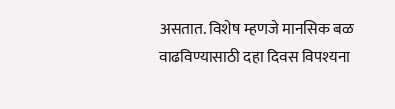असतात. विशेष म्हणजे मानसिक बळ वाढविण्यासाठी दहा दिवस विपश्यना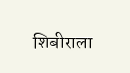शिबीराला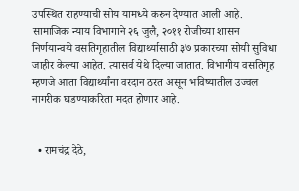उपस्थित राहण्याची सोय यामध्ये करुन देण्यात आली आहे. सामाजिक न्याय विभागाने २६ जुलै, २०११ रोजीच्या शासन निर्णयान्वये वसतिगृहातील विद्यार्थ्यासाठी ३७ प्रकारच्या सोयी सुविधा जाहीर केल्या आहेत. त्यासर्व येथे दिल्या जातात. विभागीय वसतिगृह म्हणजे आता विद्यार्थ्यांना वरदान ठरत असून भविष्यातील उज्वल नागरीक घडण्याकरिता मदत होणार आहे.


  • रामचंद्र देठे,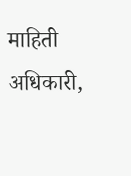माहिती अधिकारी,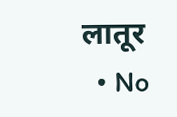लातूर
  • No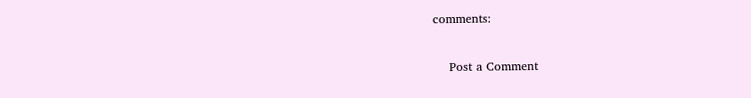comments:

    Post a Comment